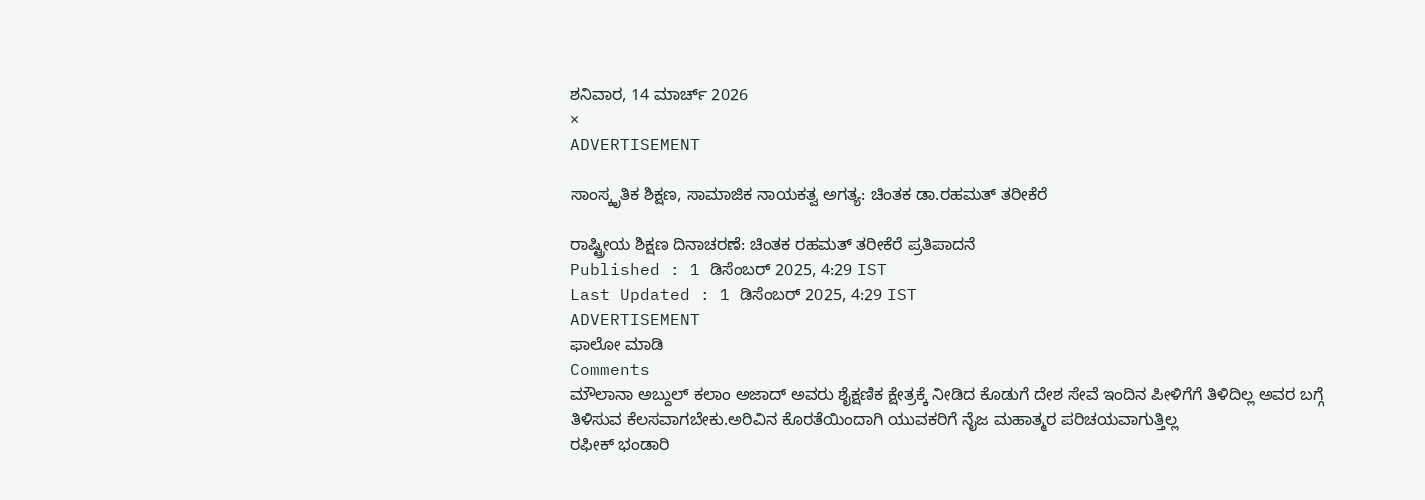ಶನಿವಾರ, 14 ಮಾರ್ಚ್ 2026
×
ADVERTISEMENT

ಸಾಂಸ್ಕೃತಿಕ ಶಿಕ್ಷಣ, ಸಾಮಾಜಿಕ ನಾಯಕತ್ವ ಅಗತ್ಯ: ಚಿಂತಕ ಡಾ.ರಹಮತ್ ತರೀಕೆರೆ

ರಾಷ್ಟ್ರೀಯ ಶಿಕ್ಷಣ ದಿನಾಚರಣೆ: ಚಿಂತಕ ರಹಮತ್‌ ತರೀಕೆರೆ ಪ್ರತಿಪಾದನೆ
Published : 1 ಡಿಸೆಂಬರ್ 2025, 4:29 IST
Last Updated : 1 ಡಿಸೆಂಬರ್ 2025, 4:29 IST
ADVERTISEMENT
ಫಾಲೋ ಮಾಡಿ
Comments
ಮೌಲಾನಾ ಅಬ್ದುಲ್ ಕಲಾಂ ಅಜಾದ್ ಅವರು ಶೈಕ್ಷಣಿಕ ಕ್ಷೇತ್ರಕ್ಕೆ ನೀಡಿದ ಕೊಡುಗೆ ದೇಶ ಸೇವೆ ಇಂದಿನ ಪೀಳಿಗೆಗೆ ತಿಳಿದಿಲ್ಲ ಅವರ ಬಗ್ಗೆ ತಿಳಿಸುವ ಕೆಲಸವಾಗಬೇಕು.ಅರಿವಿನ ಕೊರತೆಯಿಂದಾಗಿ ಯುವಕರಿಗೆ ನೈಜ ಮಹಾತ್ಮರ ಪರಿಚಯವಾಗುತ್ತಿಲ್ಲ
ರಫೀಕ್ ಭಂಡಾರಿ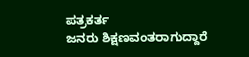ಪತ್ರಕರ್ತ
ಜನರು ಶಿಕ್ಷಣವಂತರಾಗುದ್ದಾರೆ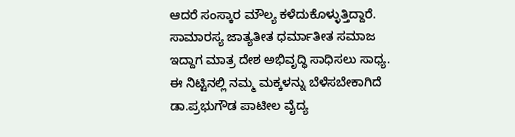ಆದರೆ ಸಂಸ್ಕಾರ ಮೌಲ್ಯ ಕಳೆದುಕೊಳ್ಳುತ್ತಿದ್ದಾರೆ. ಸಾಮಾರಸ್ಯ ಜಾತ್ಯತೀತ ಧರ್ಮಾತೀತ ಸಮಾಜ ಇದ್ದಾಗ ಮಾತ್ರ ದೇಶ ಅಭಿವೃದ್ಧಿ ಸಾಧಿಸಲು ಸಾಧ್ಯ. ಈ ನಿಟ್ಟಿನಲ್ಲಿ ನಮ್ಮ ಮಕ್ಕಳನ್ನು ಬೆಳೆಸಬೇಕಾಗಿದೆ
ಡಾ.ಪ್ರಭುಗೌಡ ಪಾಟೀಲ ವೈದ್ಯ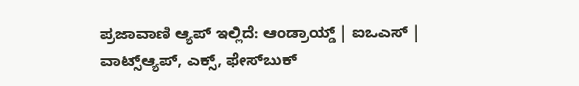ಪ್ರಜಾವಾಣಿ ಆ್ಯಪ್ ಇಲ್ಲಿದೆ: ಆಂಡ್ರಾಯ್ಡ್ | ಐಒಎಸ್ | ವಾಟ್ಸ್ಆ್ಯಪ್, ಎಕ್ಸ್, ಫೇಸ್‌ಬುಕ್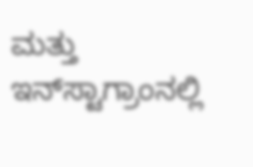ಮತ್ತು ಇನ್‌ಸ್ಟಾಗ್ರಾಂನಲ್ಲಿ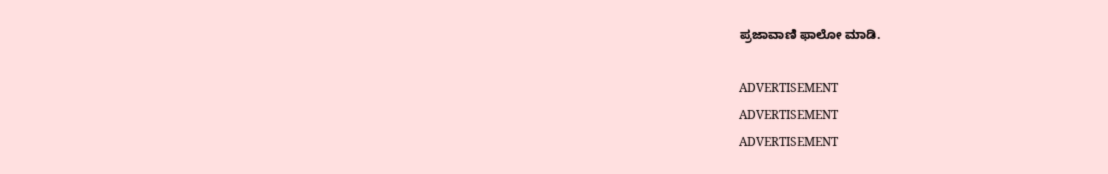ಪ್ರಜಾವಾಣಿ ಫಾಲೋ ಮಾಡಿ.

ADVERTISEMENT
ADVERTISEMENT
ADVERTISEMENT